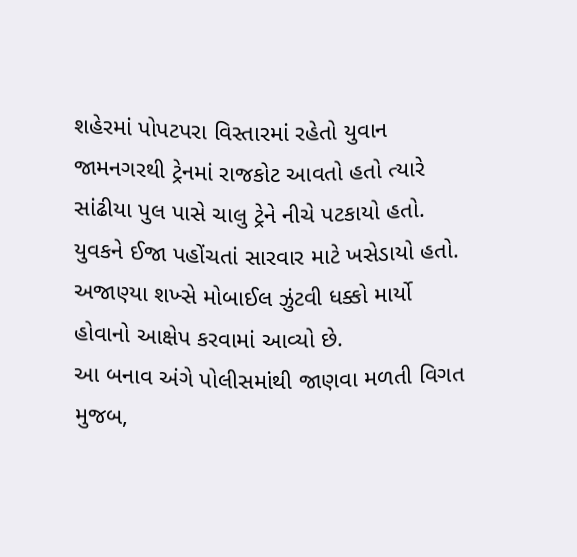શહેરમાં પોપટપરા વિસ્તારમાં રહેતો યુવાન જામનગરથી ટ્રેનમાં રાજકોટ આવતો હતો ત્યારે સાંઢીયા પુલ પાસે ચાલુ ટ્રેને નીચે પટકાયો હતો. યુવકને ઈજા પહોંચતાં સારવાર માટે ખસેડાયો હતો. અજાણ્યા શખ્સે મોબાઈલ ઝુંટવી ધક્કો માર્યો હોવાનો આક્ષેપ કરવામાં આવ્યો છે.
આ બનાવ અંગે પોલીસમાંથી જાણવા મળતી વિગત મુજબ,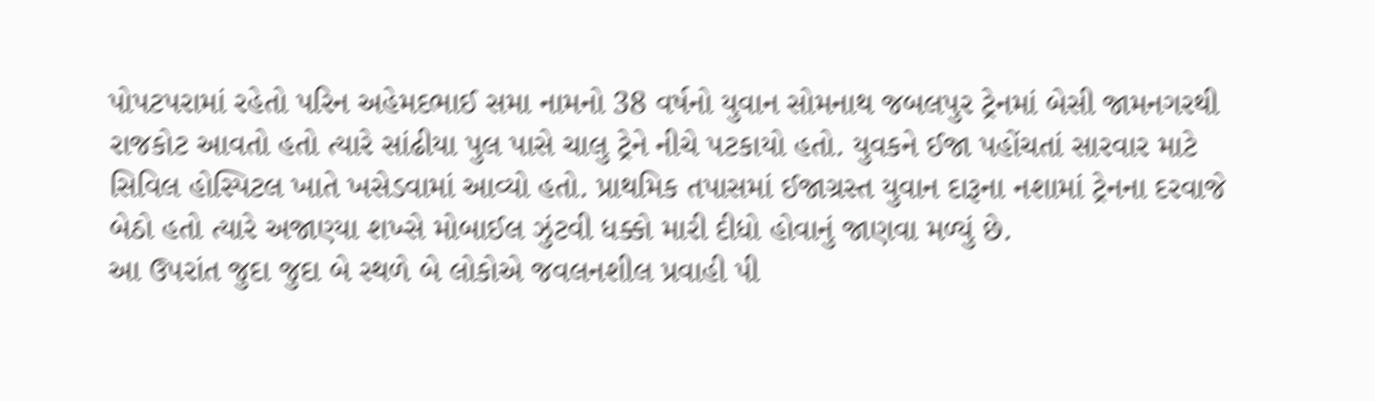પોપટપરામાં રહેતો પરિન અહેમદભાઈ સમા નામનો 38 વર્ષનો યુવાન સોમનાથ જબલપુર ટ્રેનમાં બેસી જામનગરથી રાજકોટ આવતો હતો ત્યારે સાંઢીયા પુલ પાસે ચાલુ ટ્રેને નીચે પટકાયો હતો. યુવકને ઈજા પહોંચતાં સારવાર માટે સિવિલ હોસ્પિટલ ખાતે ખસેડવામાં આવ્યો હતો. પ્રાથમિક તપાસમાં ઈજાગ્રસ્ત યુવાન દારૂના નશામાં ટ્રેનના દરવાજે બેઠો હતો ત્યારે અજાણ્યા શખ્સે મોબાઈલ ઝુંટવી ધક્કો મારી દીધો હોવાનું જાણવા મળ્યું છે.
આ ઉપરાંત જુદા જુદા બે સ્થળે બે લોકોએ જવલનશીલ પ્રવાહી પી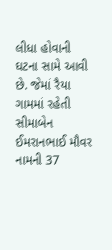લીધા હોવાની ઘટના સામે આવી છે. જેમાં રૈયા ગામમાં રહેતી સીમાબેન ઈમરાનભાઈ મૌવર નામની 37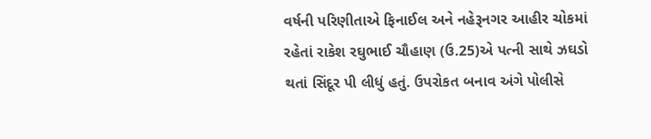વર્ષની પરિણીતાએ ફિનાઈલ અને નહેરૂનગર આહીર ચોકમાં રહેતાં રાકેશ રઘુભાઈ ચૌહાણ (ઉ.25)એ પત્ની સાથે ઝઘડો થતાં સિંદૂર પી લીધું હતું. ઉપરોકત બનાવ અંગે પોલીસે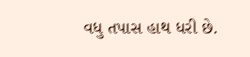વધુ તપાસ હાથ ધરી છે.